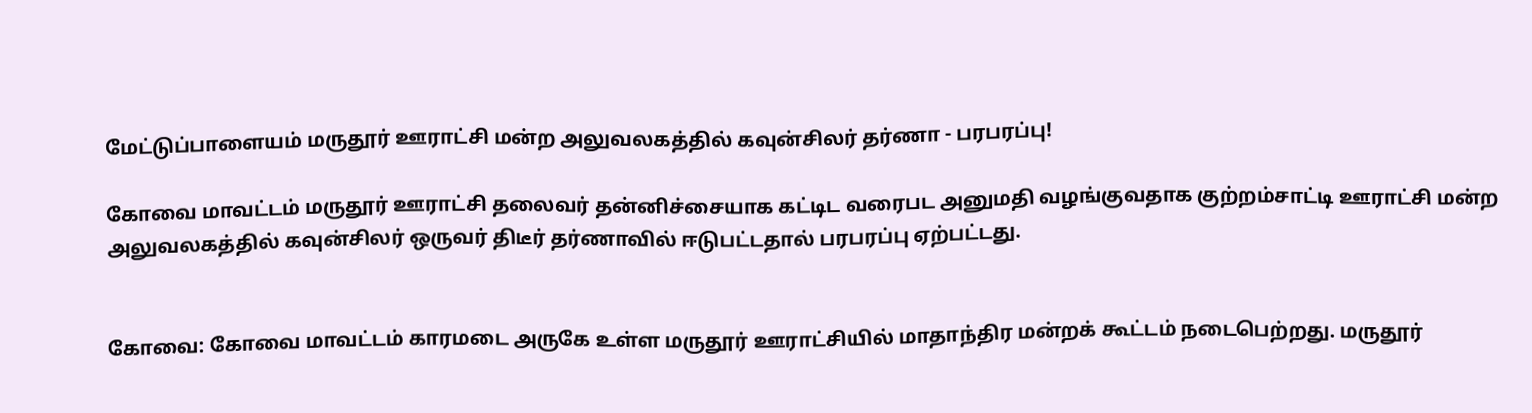மேட்டுப்பாளையம் மருதூர் ஊராட்சி மன்ற அலுவலகத்தில் கவுன்சிலர் தர்ணா - பரபரப்பு!

கோவை மாவட்டம் மருதூர் ஊராட்சி தலைவர் தன்னிச்சையாக கட்டிட வரைபட அனுமதி வழங்குவதாக குற்றம்சாட்டி ஊராட்சி மன்ற அலுவலகத்தில் கவுன்சிலர் ஒருவர் திடீர் தர்ணாவில் ஈடுபட்டதால் பரபரப்பு ஏற்பட்டது.


கோவை: கோவை மாவட்டம் காரமடை அருகே உள்ள மருதூர் ஊராட்சியில் மாதாந்திர மன்றக் கூட்டம் நடைபெற்றது. மருதூர்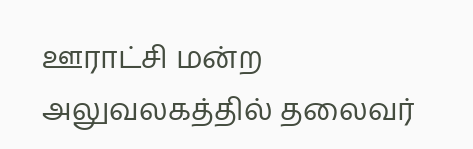ஊராட்சி மன்ற அலுவலகத்தில் தலைவர்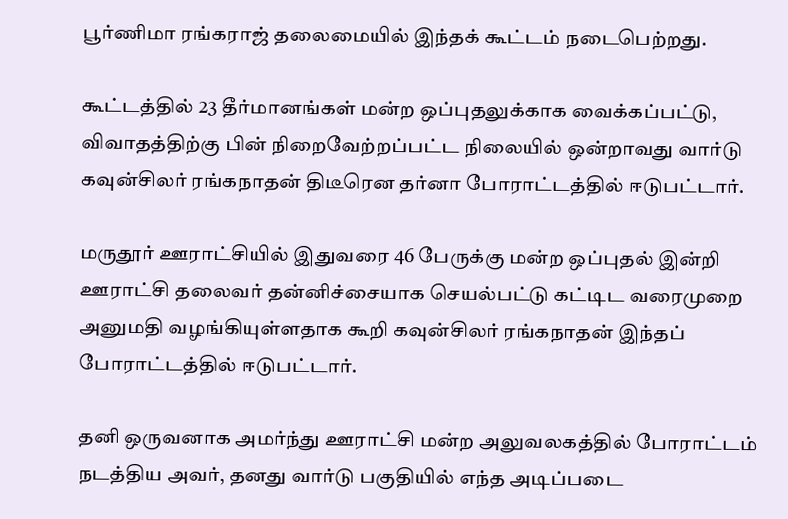பூர்ணிமா ரங்கராஜ் தலைமையில் இந்தக் கூட்டம் நடைபெற்றது.

கூட்டத்தில் 23 தீர்மானங்கள் மன்ற ஒப்புதலுக்காக வைக்கப்பட்டு, விவாதத்திற்கு பின் நிறைவேற்றப்பட்ட நிலையில் ஒன்றாவது வார்டு கவுன்சிலர் ரங்கநாதன் திடீரென தர்னா போராட்டத்தில் ஈடுபட்டார்.

மருதூர் ஊராட்சியில் இதுவரை 46 பேருக்கு மன்ற ஒப்புதல் இன்றி ஊராட்சி தலைவர் தன்னிச்சையாக செயல்பட்டு கட்டிட வரைமுறை அனுமதி வழங்கியுள்ளதாக கூறி கவுன்சிலர் ரங்கநாதன் இந்தப் போராட்டத்தில் ஈடுபட்டார்.

தனி ஒருவனாக அமர்ந்து ஊராட்சி மன்ற அலுவலகத்தில் போராட்டம் நடத்திய அவர், தனது வார்டு பகுதியில் எந்த அடிப்படை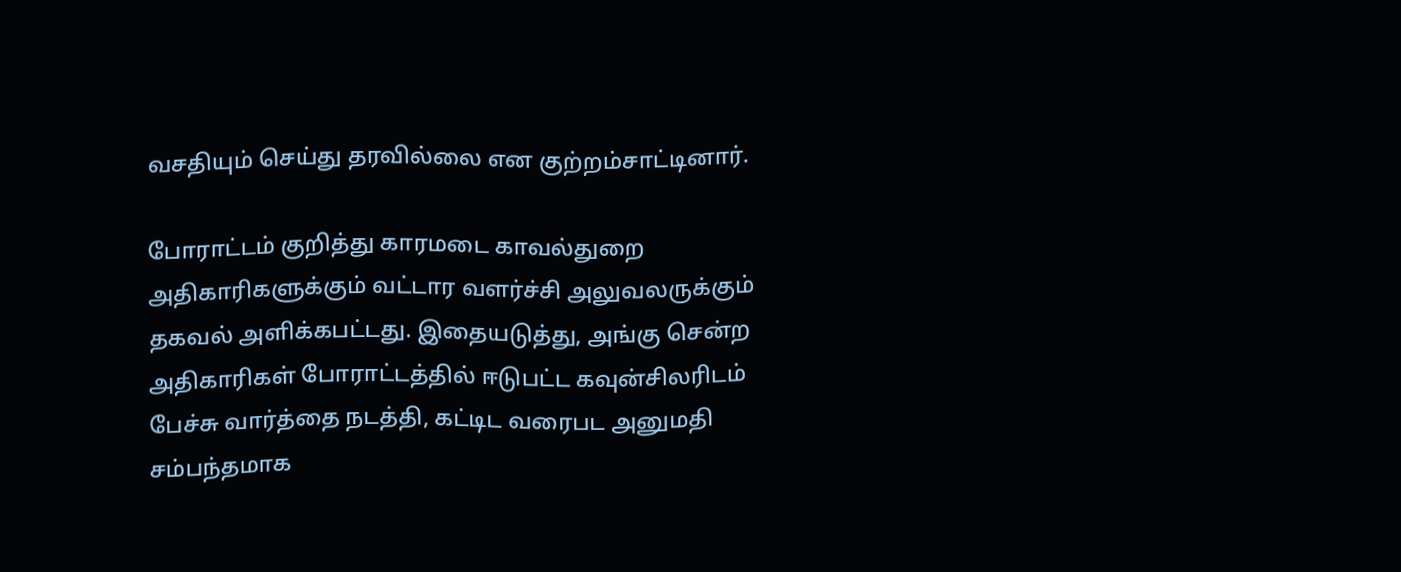வசதியும் செய்து தரவில்லை என குற்றம்சாட்டினார்.

போராட்டம் குறித்து காரமடை காவல்துறை அதிகாரிகளுக்கும் வட்டார வளர்ச்சி அலுவலருக்கும் தகவல் அளிக்கபட்டது. இதையடுத்து, அங்கு சென்ற அதிகாரிகள் போராட்டத்தில் ஈடுபட்ட கவுன்சிலரிடம் பேச்சு வார்த்தை நடத்தி, கட்டிட வரைபட அனுமதி சம்பந்தமாக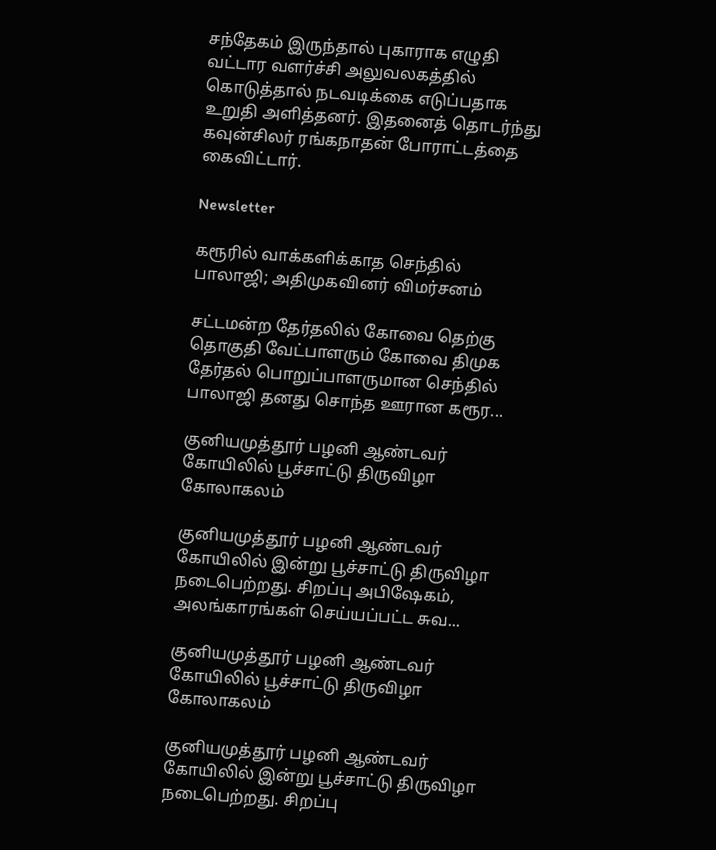சந்தேகம் இருந்தால் புகாராக எழுதி வட்டார வளர்ச்சி அலுவலகத்தில் கொடுத்தால் நடவடிக்கை எடுப்பதாக உறுதி அளித்தனர். இதனைத் தொடர்ந்து கவுன்சிலர் ரங்கநாதன் போராட்டத்தை கைவிட்டார்.

Newsletter

கரூரில் வாக்களிக்காத செந்தில் பாலாஜி; அதிமுகவினர் விமர்சனம்

சட்டமன்ற தேர்தலில் கோவை தெற்கு தொகுதி வேட்பாளரும் கோவை திமுக தேர்தல் பொறுப்பாளருமான செந்தில் பாலாஜி தனது சொந்த ஊரான கரூர...

குனியமுத்தூர் பழனி ஆண்டவர் கோயிலில் பூச்சாட்டு திருவிழா கோலாகலம்

குனியமுத்தூர் பழனி ஆண்டவர் கோயிலில் இன்று பூச்சாட்டு திருவிழா நடைபெற்றது. சிறப்பு அபிஷேகம், அலங்காரங்கள் செய்யப்பட்ட சுவ...

குனியமுத்தூர் பழனி ஆண்டவர் கோயிலில் பூச்சாட்டு திருவிழா கோலாகலம்

குனியமுத்தூர் பழனி ஆண்டவர் கோயிலில் இன்று பூச்சாட்டு திருவிழா நடைபெற்றது. சிறப்பு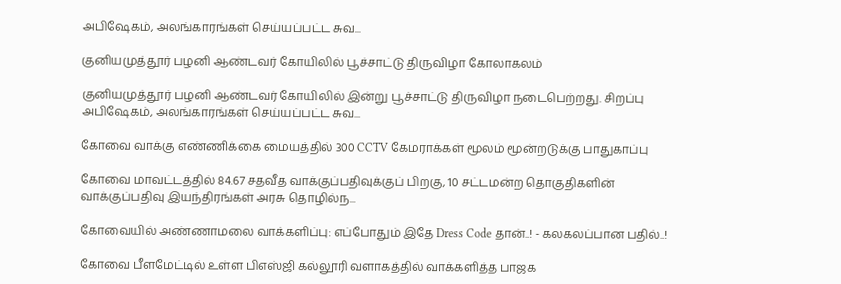அபிஷேகம், அலங்காரங்கள் செய்யப்பட்ட சுவ...

குனியமுத்தூர் பழனி ஆண்டவர் கோயிலில் பூச்சாட்டு திருவிழா கோலாகலம்

குனியமுத்தூர் பழனி ஆண்டவர் கோயிலில் இன்று பூச்சாட்டு திருவிழா நடைபெற்றது. சிறப்பு அபிஷேகம், அலங்காரங்கள் செய்யப்பட்ட சுவ...

கோவை வாக்கு எண்ணிக்கை மையத்தில் 300 CCTV கேமராக்கள் மூலம் மூன்றடுக்கு பாதுகாப்பு

கோவை மாவட்டத்தில் 84.67 சதவீத வாக்குப்பதிவுக்குப் பிறகு, 10 சட்டமன்ற தொகுதிகளின் வாக்குப்பதிவு இயந்திரங்கள் அரசு தொழில்ந...

கோவையில் அண்ணாமலை வாக்களிப்பு: எப்போதும் இதே Dress Code தான்..! - கலகலப்பான பதில்..!

கோவை பீளமேட்டில் உள்ள பிஎஸ்ஜி கல்லூரி வளாகத்தில் வாக்களித்த பாஜக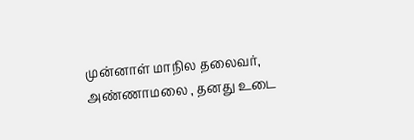முன்னாள் மாநில தலைவர், அண்ணாமலை , தனது உடை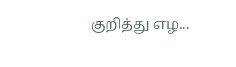குறித்து எழ...